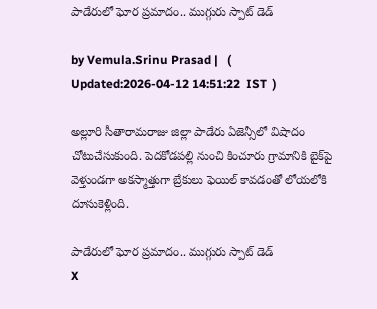పాడేరులో ఘోర ప్రమాదం.. ముగ్గురు స్పాట్ డెడ్

by Vemula.Srinu Prasad |   (  Updated:2026-04-12 14:51:22  IST  )

అల్లూరి సీతారామరాజు జిల్లా పాడేరు ఏజెన్సీలో విషాదం చోటుచేసుకుంది. పెదకోడపల్లి నుంచి కించూరు గ్రామానికి బైక్‌పై వెళ్తుండగా అకస్మాత్తుగా బ్రేకులు ఫెయిల్ కావడంతో లోయలోకి దూసుకెళ్లింది.

పాడేరులో ఘోర ప్రమాదం.. ముగ్గురు స్పాట్ డెడ్
X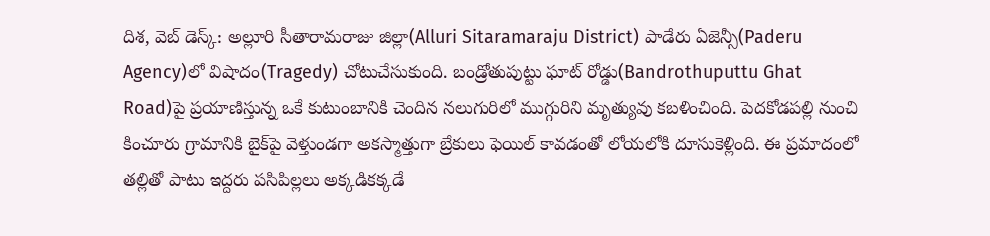దిశ, వెబ్ డెస్క్: అల్లూరి సీతారామరాజు జిల్లా(Alluri Sitaramaraju District) పాడేరు ఏజెన్సీ(Paderu Agency)లో విషాదం(Tragedy) చోటుచేసుకుంది. బండ్రోతుపుట్టు ఘాట్ రోడ్డు(Bandrothuputtu Ghat Road)పై ప్రయాణిస్తున్న ఒకే కుటుంబానికి చెందిన నలుగురిలో ముగ్గురిని మృత్యువు కబళించింది. పెదకోడపల్లి నుంచి కించూరు గ్రామానికి బైక్‌పై వెళ్తుండగా అకస్మాత్తుగా బ్రేకులు ఫెయిల్ కావడంతో లోయలోకి దూసుకెళ్లింది. ఈ ప్రమాదంలో తల్లితో పాటు ఇద్దరు పసిపిల్లలు అక్కడికక్కడే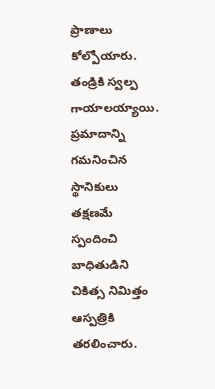ప్రాణాలు కోల్పోయారు. తండ్రికి స్వల్ప గాయాలయ్యాయి. ప్రమాదాన్ని గమనించిన స్థానికులు తక్షణమే స్పందించి బాధితుడిని చికిత్స నిమిత్తం ఆస్పత్రికి తరలించారు.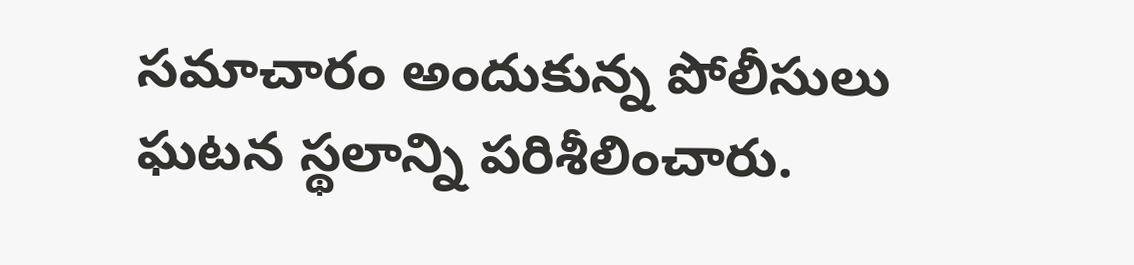సమాచారం అందుకున్న పోలీసులు ఘటన స్థలాన్ని పరిశీలించారు.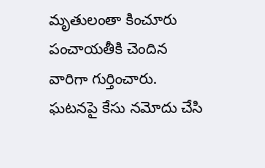మృతులంతా కించూరు పంచాయతీకి చెందిన వారిగా గుర్తించారు. ఘటనపై కేసు నమోదు చేసి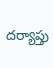దర్యాప్తు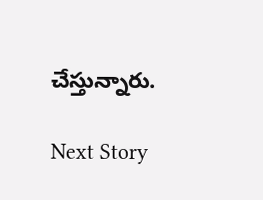చేస్తున్నారు.

Next Story